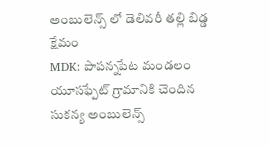అంబులెన్స్ లో డెలివరీ తల్లి బిడ్డ క్షేమం
MDK: పాపన్నపేట మండలం యూసఫ్పేట్ గ్రామానికి చెందిన సుకన్య అంబులెన్స్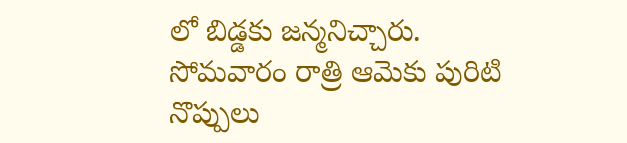లో బిడ్డకు జన్మనిచ్చారు. సోమవారం రాత్రి ఆమెకు పురిటి నొప్పులు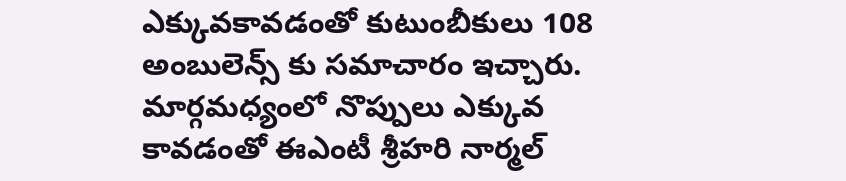ఎక్కువకావడంతో కుటుంబీకులు 108 అంబులెన్స్ కు సమాచారం ఇచ్చారు. మార్గమధ్యంలో నొప్పులు ఎక్కువ కావడంతో ఈఎంటీ శ్రీహరి నార్మల్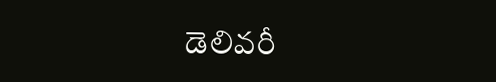డెలివరీ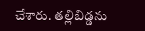చేశారు. తల్లిబిడ్డను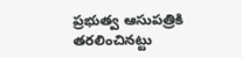ప్రభుత్వ ఆసుపత్రికి తరలించినట్టు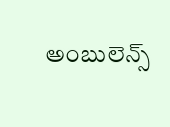అంబులెన్స్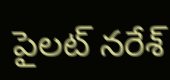పైలట్ నరేశ్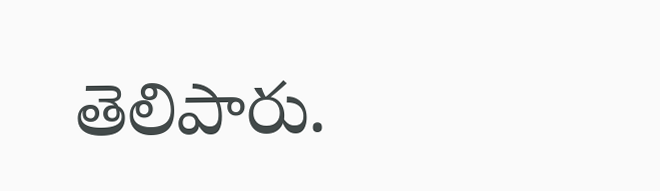తెలిపారు.